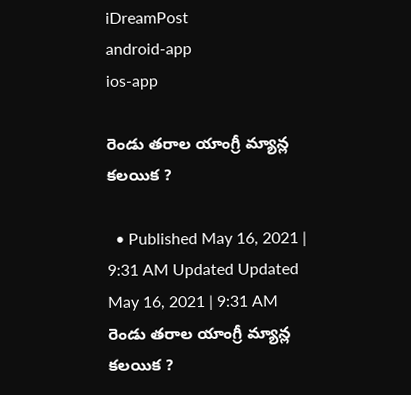iDreamPost
android-app
ios-app

రెండు తరాల యాంగ్రీ మ్యాన్ల కలయిక ?

  • Published May 16, 2021 | 9:31 AM Updated Updated May 16, 2021 | 9:31 AM
రెండు తరాల యాంగ్రీ మ్యాన్ల కలయిక ?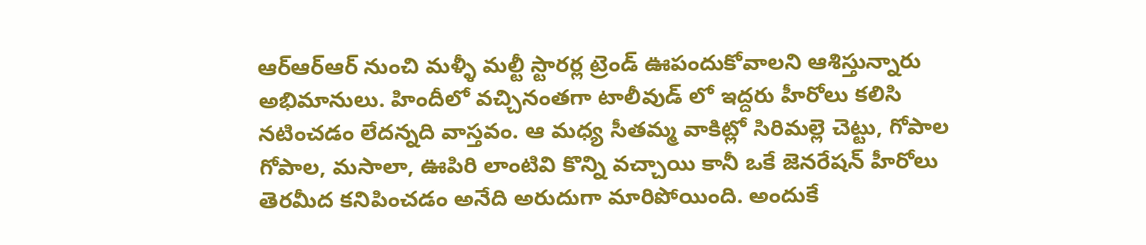ఆర్ఆర్ఆర్ నుంచి మళ్ళీ మల్టీ స్టారర్ల ట్రెండ్ ఊపందుకోవాలని ఆశిస్తున్నారు అభిమానులు. హిందీలో వచ్చినంతగా టాలీవుడ్ లో ఇద్దరు హీరోలు కలిసి నటించడం లేదన్నది వాస్తవం. ఆ మధ్య సీతమ్మ వాకిట్లో సిరిమల్లె చెట్టు, గోపాల గోపాల, మసాలా, ఊపిరి లాంటివి కొన్ని వచ్చాయి కానీ ఒకే జెనరేషన్ హీరోలు తెరమీద కనిపించడం అనేది అరుదుగా మారిపోయింది. అందుకే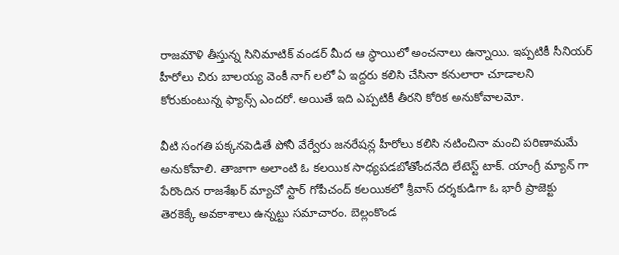రాజమౌళి తీస్తున్న సినిమాటిక్ వండర్ మీద ఆ స్థాయిలో అంచనాలు ఉన్నాయి. ఇప్పటికీ సీనియర్ హీరోలు చిరు బాలయ్య వెంకీ నాగ్ లలో ఏ ఇద్దరు కలిసి చేసినా కనులారా చూడాలని కోరుకుంటున్న ఫ్యాన్స్ ఎందరో. అయితే ఇది ఎప్పటికీ తీరని కోరిక అనుకోవాలమో.

వీటి సంగతి పక్కనపెడితే పోనీ వేర్వేరు జనరేషన్ల హీరోలు కలిసి నటించినా మంచి పరిణామమే అనుకోవాలి. తాజాగా అలాంటి ఓ కలయిక సాధ్యపడబోతోందనేది లేటెస్ట్ టాక్. యాంగ్రీ మ్యాన్ గా పేరొందిన రాజశేఖర్ మ్యాచో స్టార్ గోపీచంద్ కలయికలో శ్రీవాస్ దర్శకుడిగా ఓ భారీ ప్రాజెక్టు తెరకెక్కే అవకాశాలు ఉన్నట్టు సమాచారం. బెల్లంకొండ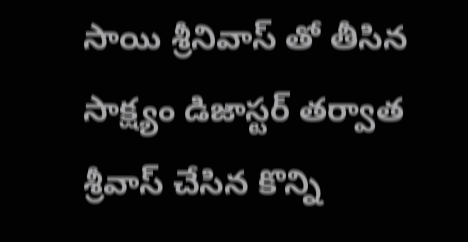సాయి శ్రీనివాస్ తో తీసిన సాక్ష్యం డిజాస్టర్ తర్వాత శ్రీవాస్ చేసిన కొన్ని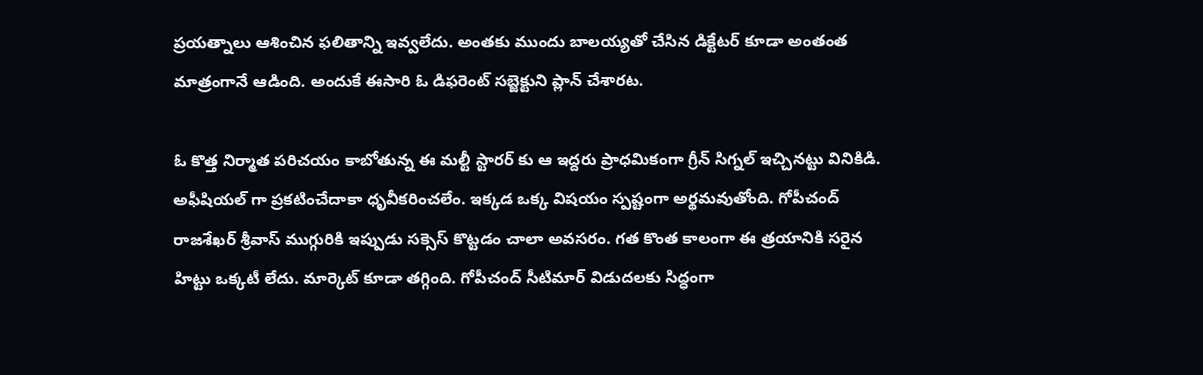ప్రయత్నాలు ఆశించిన ఫలితాన్ని ఇవ్వలేదు. అంతకు ముందు బాలయ్యతో చేసిన డిక్టేటర్ కూడా అంతంత మాత్రంగానే ఆడింది. అందుకే ఈసారి ఓ డిఫరెంట్ సబ్జెక్టుని ప్లాన్ చేశారట.

ఓ కొత్త నిర్మాత పరిచయం కాబోతున్న ఈ మల్టీ స్టారర్ కు ఆ ఇద్దరు ప్రాధమికంగా గ్రీన్ సిగ్నల్ ఇచ్చినట్టు వినికిడి. అఫీషియల్ గా ప్రకటించేదాకా ధృవీకరించలేం. ఇక్కడ ఒక్క విషయం స్పష్టంగా అర్థమవుతోంది. గోపీచంద్ రాజశేఖర్ శ్రీవాస్ ముగ్గురికి ఇప్పుడు సక్సెస్ కొట్టడం చాలా అవసరం. గత కొంత కాలంగా ఈ త్రయానికి సరైన హిట్టు ఒక్కటీ లేదు. మార్కెట్ కూడా తగ్గింది. గోపీచంద్ సీటిమార్ విడుదలకు సిద్ధంగా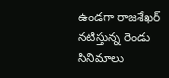ఉండగా రాజశేఖర్ నటిస్తున్న రెండు సినిమాలు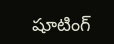షూటింగ్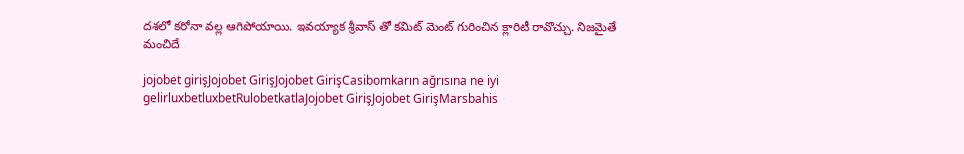దశలో కరోనా వల్ల ఆగిపోయాయి. ఇవయ్యాక శ్రీవాస్ తో కమిట్ మెంట్ గురించిన క్లారిటీ రావొచ్చు. నిజమైతే మంచిదే

jojobet girişJojobet GirişJojobet GirişCasibomkarın ağrısına ne iyi gelirluxbetluxbetRulobetkatlaJojobet GirişJojobet GirişMarsbahis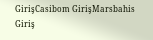GirişCasibom GirişMarsbahis Giriş